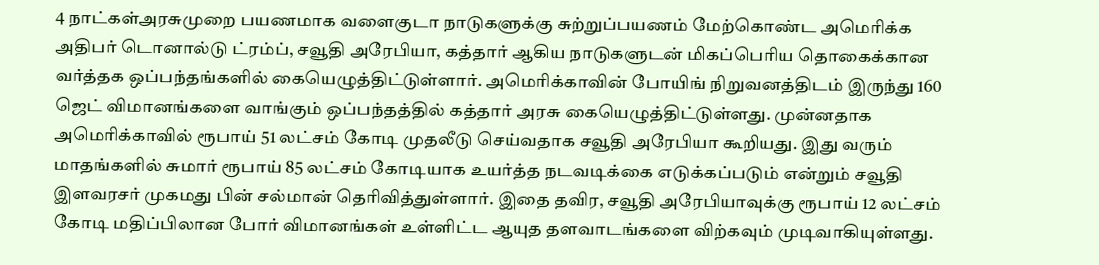4 நாட்கள்அரசுமுறை பயணமாக வளைகுடா நாடுகளுக்கு சுற்றுப்பயணம் மேற்கொண்ட அமெரிக்க அதிபர் டொனால்டு ட்ரம்ப், சவூதி அரேபியா, கத்தார் ஆகிய நாடுகளுடன் மிகப்பெரிய தொகைக்கான வர்த்தக ஒப்பந்தங்களில் கையெழுத்திட்டுள்ளார். அமெரிக்காவின் போயிங் நிறுவனத்திடம் இருந்து 160 ஜெட் விமானங்களை வாங்கும் ஒப்பந்தத்தில் கத்தார் அரசு கையெழுத்திட்டுள்ளது. முன்னதாக அமெரிக்காவில் ரூபாய் 51 லட்சம் கோடி முதலீடு செய்வதாக சவூதி அரேபியா கூறியது. இது வரும் மாதங்களில் சுமார் ரூபாய் 85 லட்சம் கோடியாக உயர்த்த நடவடிக்கை எடுக்கப்படும் என்றும் சவூதி இளவரசர் முகமது பின் சல்மான் தெரிவித்துள்ளார். இதை தவிர, சவூதி அரேபியாவுக்கு ரூபாய் 12 லட்சம் கோடி மதிப்பிலான போர் விமானங்கள் உள்ளிட்ட ஆயுத தளவாடங்களை விற்கவும் முடிவாகியுள்ளது.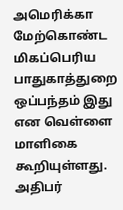அமெரிக்கா மேற்கொண்ட மிகப்பெரிய பாதுகாத்துறை ஒப்பந்தம் இது என வெள்ளை மாளிகை கூறியுள்ளது. அதிபர்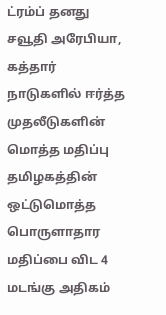ட்ரம்ப் தனது சவூதி அரேபியா, கத்தார் நாடுகளில் ஈர்த்த முதலீடுகளின் மொத்த மதிப்பு தமிழகத்தின் ஒட்டுமொத்த பொருளாதார மதிப்பை விட 4 மடங்கு அதிகம்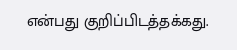என்பது குறிப்பிடத்தக்கது.